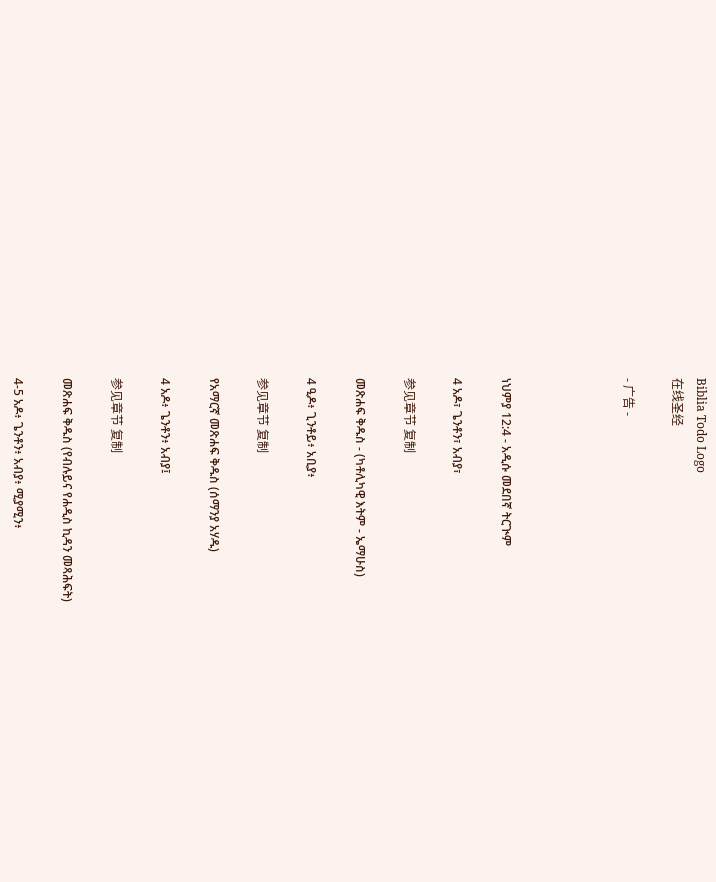Biblia Todo Logo
在线圣经

- 广告 -




ነህምያ 12:4 - አዲሱ መደበኛ ትርጒም

4 አዶ፣ ጌንቶን፣ አብያ፣

参见章节 复制

መጽሐፍ ቅዱስ - (ካቶሊካዊ እትም - ኤማሁስ)

4 ዒዶ፥ ጊንቶይ፥ አቢያ፥

参见章节 复制

የአማርኛ መጽሐፍ ቅዱስ (ሰማንያ አሃዱ)

4 አዶ፥ ጌንቶን፥ አብያ፤

参见章节 复制

መጽሐፍ ቅዱስ (የብሉይና የሐዲስ ኪዳን መጻሕፍት)

4-5 አዶ፥ ጌንቶን፥ አብያ፥ ሚያሚን፥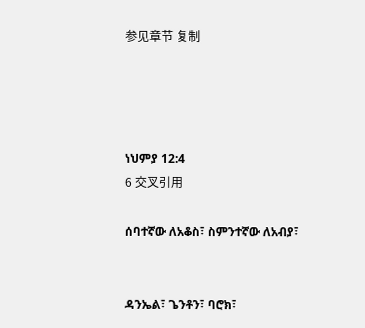参见章节 复制




ነህምያ 12:4
6 交叉引用

ሰባተኛው ለአቆስ፣ ስምንተኛው ለአብያ፣


ዳንኤል፣ ጌንቶን፣ ባሮክ፣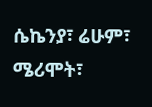ሴኬንያ፣ ሬሁም፣ ሜሪሞት፣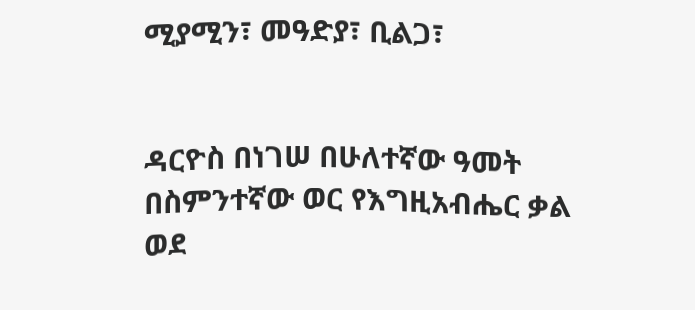ሚያሚን፣ መዓድያ፣ ቢልጋ፣


ዳርዮስ በነገሠ በሁለተኛው ዓመት በስምንተኛው ወር የእግዚአብሔር ቃል ወደ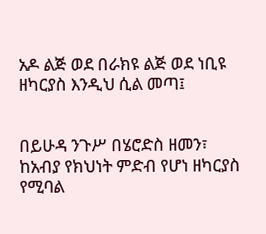አዶ ልጅ ወደ በራክዩ ልጅ ወደ ነቢዩ ዘካርያስ እንዲህ ሲል መጣ፤


በይሁዳ ንጉሥ በሄሮድስ ዘመን፣ ከአብያ የክህነት ምድብ የሆነ ዘካርያስ የሚባል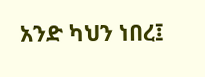አንድ ካህን ነበረ፤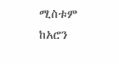ሚስቱም ከአሮን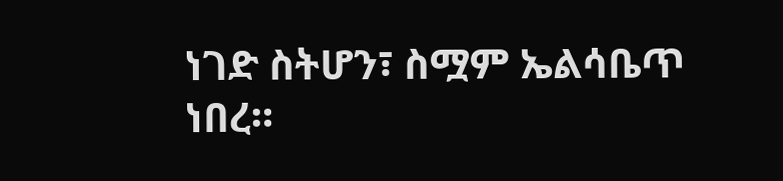ነገድ ስትሆን፣ ስሟም ኤልሳቤጥ ነበረ።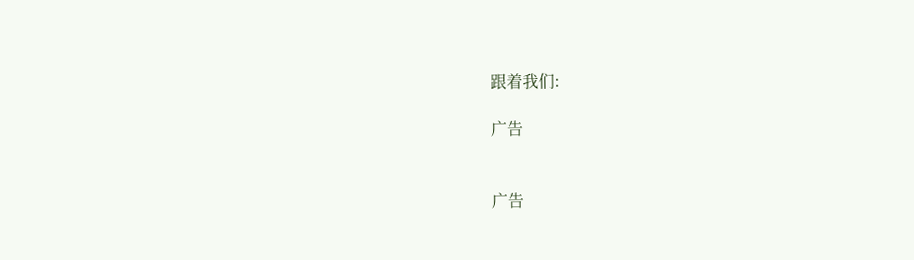跟着我们:

广告


广告